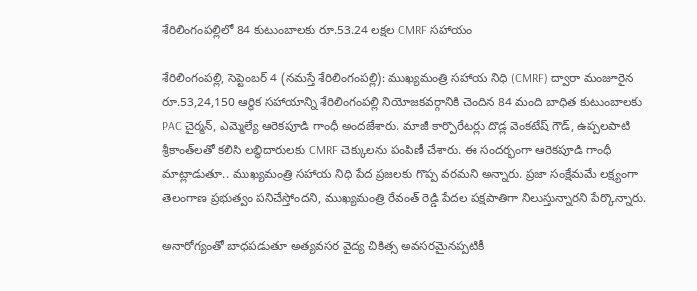శేరిలింగంపల్లిలో 84 కుటుంబాలకు రూ.53.24 లక్షల CMRF స‌హాయం

శేరిలింగంప‌ల్లి, సెప్టెంబ‌ర్ 4 (న‌మ‌స్తే శేరిలింగంప‌ల్లి): ముఖ్యమంత్రి సహాయ నిధి (CMRF) ద్వారా మంజూరైన రూ.53,24,150 ఆర్థిక సహాయాన్ని శేరిలింగంపల్లి నియోజకవర్గానికి చెందిన 84 మంది బాధిత కుటుంబాలకు PAC చైర్మన్, ఎమ్మెల్యే ఆరెకపూడి గాంధీ అందజేశారు. మాజీ కార్పొరేటర్లు దొడ్ల వెంకటేష్ గౌడ్, ఉప్పలపాటి శ్రీకాంత్‌లతో కలిసి లబ్ధిదారులకు CMRF చెక్కులను పంపిణీ చేశారు. ఈ సందర్భంగా ఆరెకపూడి గాంధీ మాట్లాడుతూ.. ముఖ్యమంత్రి సహాయ నిధి పేద ప్రజలకు గొప్ప వరమని అన్నారు. ప్రజా సంక్షేమమే లక్ష్యంగా తెలంగాణ ప్రభుత్వం పనిచేస్తోందని, ముఖ్యమంత్రి రేవంత్ రెడ్డి పేదల పక్షపాతిగా నిలుస్తున్నారని పేర్కొన్నారు.

అనారోగ్యంతో బాధపడుతూ అత్యవసర వైద్య చికిత్స అవసరమైనప్పటికీ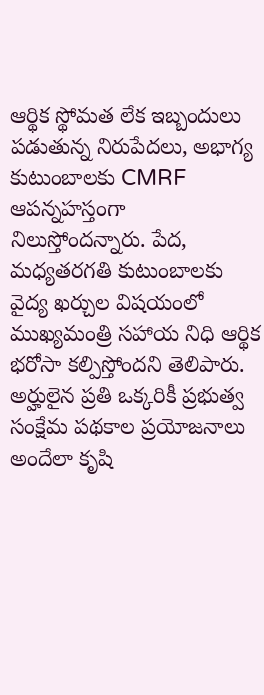ఆర్థిక స్థోమత లేక ఇబ్బందులు పడుతున్న నిరుపేదలు, అభాగ్య కుటుంబాలకు CMRF ఆపన్నహస్తంగా నిలుస్తోందన్నారు. పేద, మధ్యతరగతి కుటుంబాలకు వైద్య ఖర్చుల విషయంలో ముఖ్యమంత్రి సహాయ నిధి ఆర్థిక భరోసా కల్పిస్తోందని తెలిపారు. అర్హులైన ప్రతి ఒక్కరికీ ప్రభుత్వ సంక్షేమ పథకాల ప్రయోజనాలు అందేలా కృషి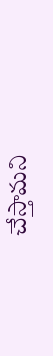చేస్తామని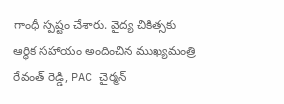గాంధీ స్పష్టం చేశారు. వైద్య చికిత్సకు ఆర్థిక సహాయం అందించిన ముఖ్యమంత్రి రేవంత్ రెడ్డి, PAC చైర్మన్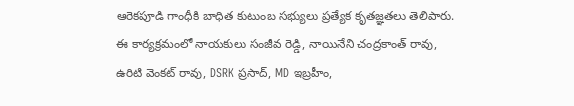ఆరెకపూడి గాంధీకి బాధిత కుటుంబ సభ్యులు ప్రత్యేక కృతజ్ఞతలు తెలిపారు. ఈ కార్యక్రమంలో నాయకులు సంజీవ రెడ్డి, నాయినేని చంద్రకాంత్ రావు, ఉరిటి వెంకట్ రావు, DSRK ప్రసాద్, MD ఇబ్రహీం,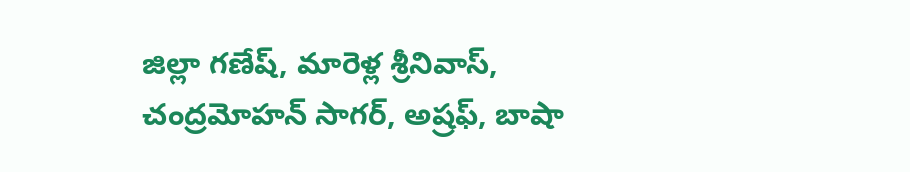జిల్లా గణేష్, మారెళ్ల శ్రీనివాస్, చంద్రమోహన్ సాగర్, అష్రఫ్, బాషా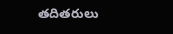తదితరులు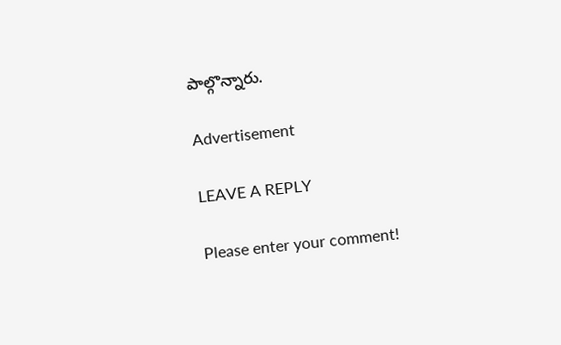పాల్గొన్నారు.

Advertisement

LEAVE A REPLY

Please enter your comment!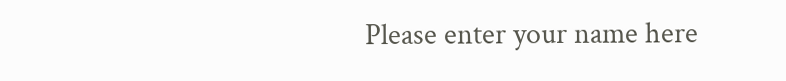Please enter your name here